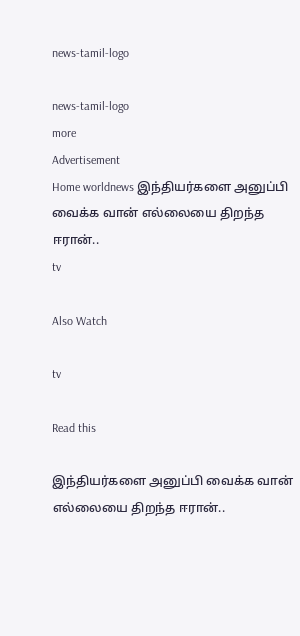news-tamil-logo

news-tamil-logo
more
Advertisement
Home worldnews இந்தியர்களை அனுப்பி வைக்க வான் எல்லையை திறந்த ஈரான்..
tv

Also Watch

tv

Read this

இந்தியர்களை அனுப்பி வைக்க வான் எல்லையை திறந்த ஈரான்..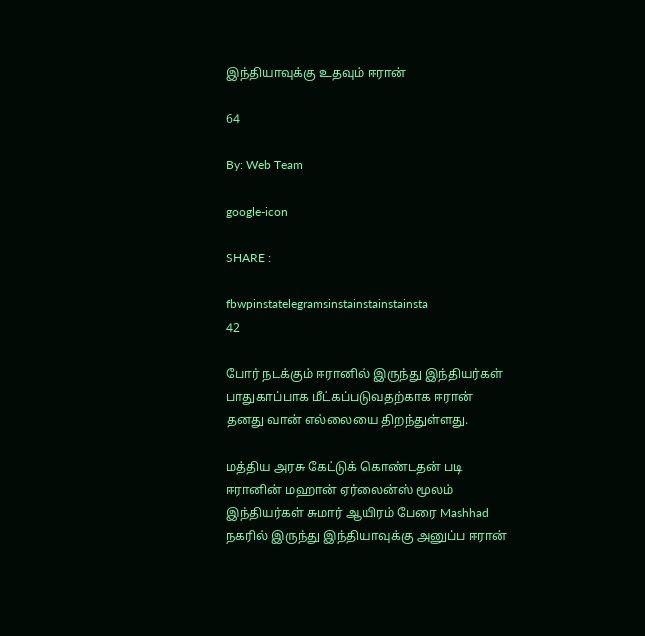இந்தியாவுக்கு உதவும் ஈரான்

64

By: Web Team

google-icon

SHARE :

fbwpinstatelegramsinstainstainstainsta
42

போர் நடக்கும் ஈரானில் இருந்து இந்தியர்கள் பாதுகாப்பாக மீட்கப்படுவதற்காக ஈரான் தனது வான் எல்லையை திறந்துள்ளது.

மத்திய அரசு கேட்டுக் கொண்டதன் படி ஈரானின் மஹான் ஏர்லைன்ஸ் மூலம் இந்தியர்கள் சுமார் ஆயிரம் பேரை Mashhad நகரில் இருந்து இந்தியாவுக்கு அனுப்ப ஈரான்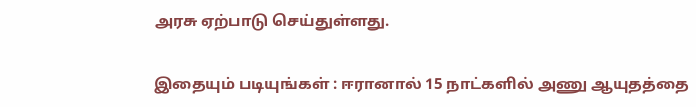அரசு ஏற்பாடு செய்துள்ளது.

இதையும் படியுங்கள் : ஈரானால் 15 நாட்களில் அணு ஆயுதத்தை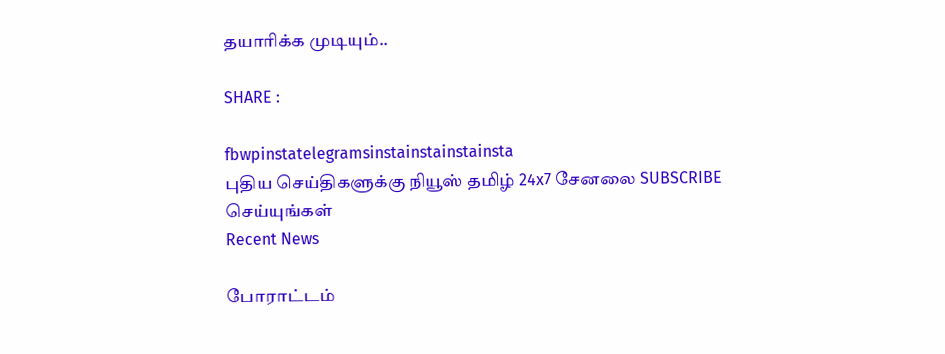தயாரிக்க முடியும்..

SHARE :

fbwpinstatelegramsinstainstainstainsta
புதிய செய்திகளுக்கு நியூஸ் தமிழ் 24x7 சேனலை SUBSCRIBE செய்யுங்கள்
Recent News

போராட்டம்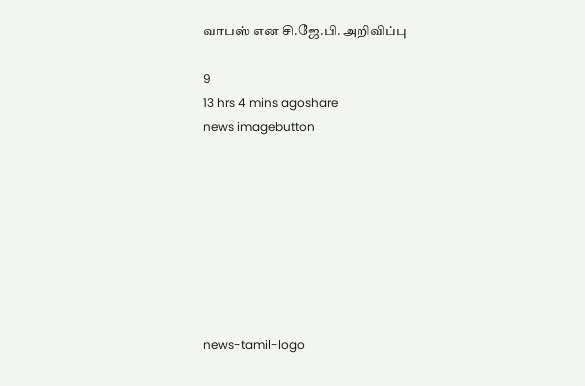வாபஸ் என சி.ஜே.பி. அறிவிப்பு

9
13 hrs 4 mins agoshare
news imagebutton








news-tamil-logo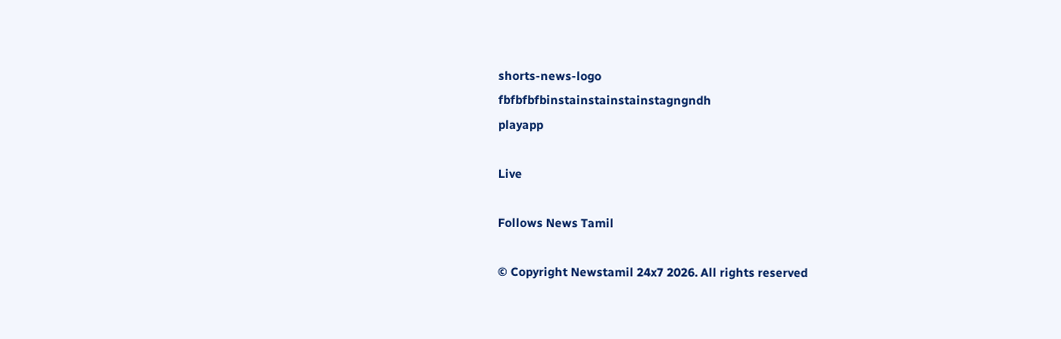shorts-news-logo
fbfbfbfbinstainstainstainstagngndh
playapp

Live

Follows News Tamil

© Copyright Newstamil 24x7 2026. All rights reserved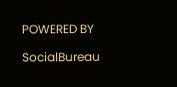POWERED BY

SocialBureau